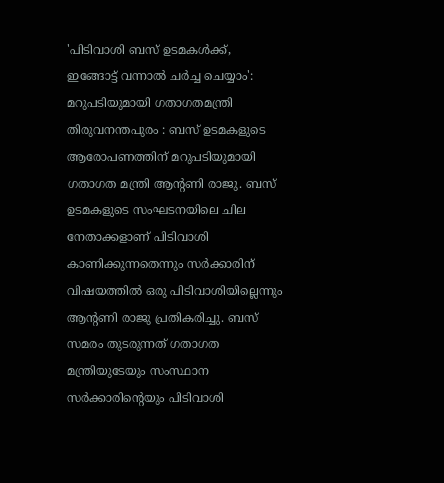'പിടിവാശി ബസ് ഉടമകൾക്ക്, ഇങ്ങോട്ട് വന്നാൽ ചർച്ച ചെയ്യാം': മറുപടിയുമായി ഗതാഗതമന്ത്രി
തിരുവനന്തപുരം : ബസ് ഉടമകളുടെ ആരോപണത്തിന് മറുപടിയുമായി ഗതാഗത മന്ത്രി ആന്റണി രാജു. ബസ് ഉടമകളുടെ സംഘടനയിലെ ചില നേതാക്കളാണ് പിടിവാശി കാണിക്കുന്നതെന്നും സർക്കാരിന് വിഷയത്തിൽ ഒരു പിടിവാശിയില്ലെന്നും ആന്റണി രാജു പ്രതികരിച്ചു. ബസ് സമരം തുടരുന്നത് ഗതാഗത മന്ത്രിയുടേയും സംസ്ഥാന സർക്കാരിന്റെയും പിടിവാശി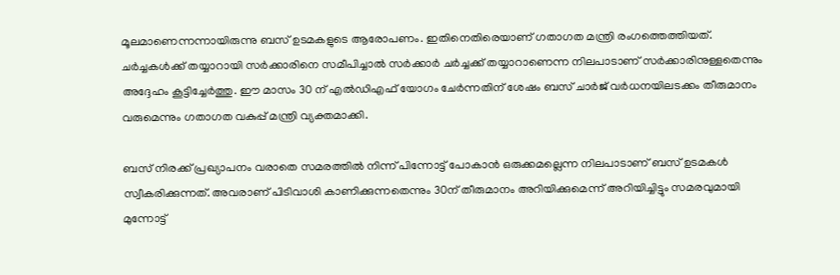മൂലമാണെന്നന്നായിരുന്നു ബസ് ഉടമകളുടെ ആരോപണം. ഇതിനെതിരെയാണ് ഗതാഗത മന്ത്രി രംഗത്തെത്തിയത്.
ചർച്ചകൾക്ക് തയ്യാറായി സർക്കാരിനെ സമീപിച്ചാൽ സർക്കാർ ചർച്ചക്ക് തയ്യാറാണെന്ന നിലപാടാണ് സർക്കാരിനുള്ളതെന്നും അദ്ദേഹം കൂട്ടിച്ചേർത്തു. ഈ മാസം 30 ന് എൽഡിഎഫ് യോഗം ചേർന്നതിന് ശേഷം ബസ് ചാർജ് വർധനയിലടക്കം തീരുമാനം വരുമെന്നും ഗതാഗത വകുപ്പ് മന്ത്രി വ്യക്തമാക്കി.

ബസ് നിരക്ക് പ്രഖ്യാപനം വരാതെ സമരത്തിൽ നിന്ന് പിന്നോട്ട് പോകാൻ ഒരുക്കമല്ലെന്ന നിലപാടാണ് ബസ് ഉടമകൾ സ്വീകരിക്കുന്നത്. അവരാണ് പിടിവാശി കാണിക്കുന്നതെന്നും 30ന് തീരുമാനം അറിയിക്കുമെന്ന് അറിയിച്ചിട്ടും സമരവുമായി മുന്നോട്ട്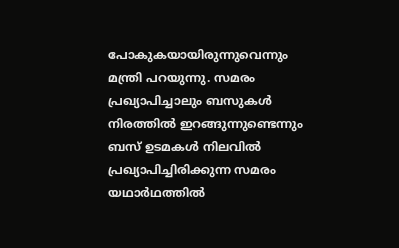പോകുകയായിരുന്നുവെന്നും മന്ത്രി പറയുന്നു. സമരം പ്രഖ്യാപിച്ചാലും ബസുകൾ നിരത്തിൽ ഇറങ്ങുന്നുണ്ടെന്നും ബസ് ഉടമകൾ നിലവിൽ പ്രഖ്യാപിച്ചിരിക്കുന്ന സമരം യഥാർഥത്തിൽ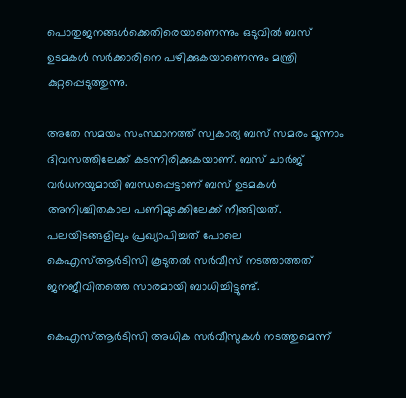പൊതുജനങ്ങൾക്കെതിരെയാണെന്നും ഒടുവിൽ ബസ് ഉടമകൾ സർക്കാരിനെ പഴിക്കുകയാണെന്നും മന്ത്രി കുറ്റപ്പെടുത്തുന്നു.

അതേ സമയം സംസ്ഥാനത്ത് സ്വകാര്യ ബസ് സമരം മൂന്നാം ദിവസത്തിലേക്ക് കടന്നിരിക്കുകയാണ്. ബസ് ചാർജ് വർധനയുമായി ബന്ധപ്പെട്ടാണ് ബസ് ഉടമകൾ അനിശ്ചിതകാല പണിമുടക്കിലേക്ക് നീങ്ങിയത്. പലയിടങ്ങളിലും പ്രഖ്യാപിച്ചത് പോലെ കെഎസ്ആർടിസി കൂടുതൽ സർവീസ് നടത്താത്തത് ജനജീവിതത്തെ സാരമായി ബാധിച്ചിട്ടുണ്ട്.

കെഎസ്ആർടിസി അധിക സർവീസുകൾ നടത്തുമെന്ന്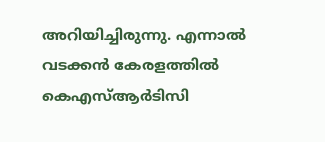അറിയിച്ചിരുന്നു. എന്നാൽ വടക്കൻ കേരളത്തിൽ കെഎസ്ആർടിസി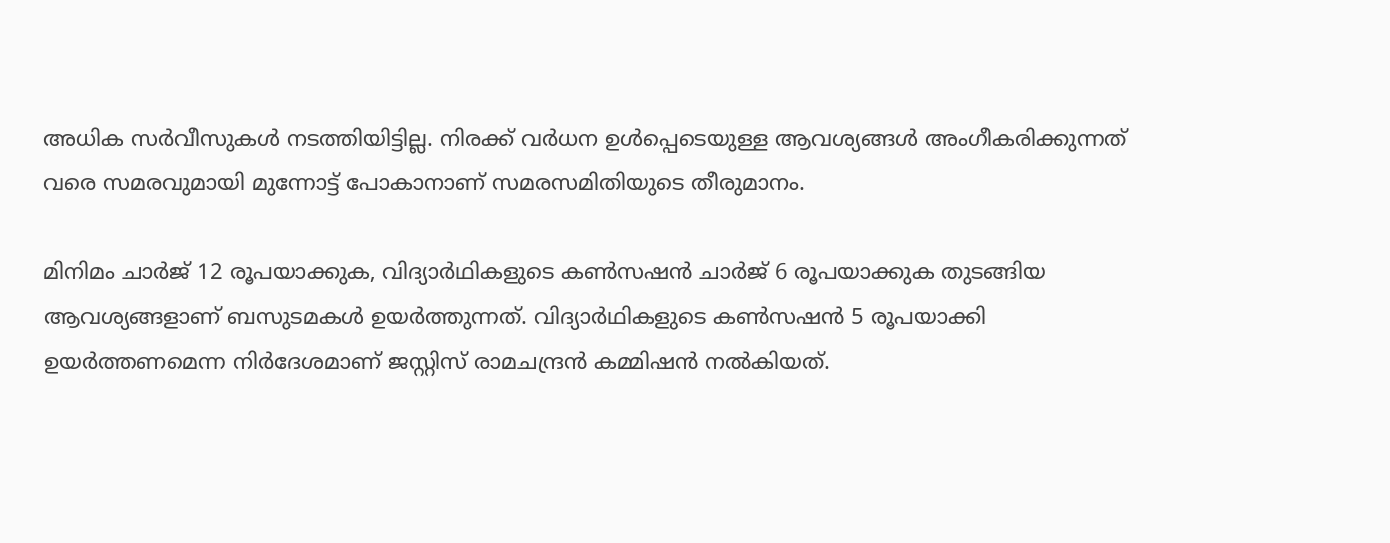അധിക സർവീസുകൾ നടത്തിയിട്ടില്ല. നിരക്ക് വർധന ഉൾപ്പെടെയുള്ള ആവശ്യങ്ങൾ അംഗീകരിക്കുന്നത് വരെ സമരവുമായി മുന്നോട്ട് പോകാനാണ് സമരസമിതിയുടെ തീരുമാനം.

മിനിമം ചാർജ് 12 രൂപയാക്കുക, വിദ്യാർഥികളുടെ കൺസഷൻ ചാർജ് 6 രൂപയാക്കുക തുടങ്ങിയ ആവശ്യങ്ങളാണ് ബസുടമകൾ ഉയർത്തുന്നത്. വിദ്യാർഥികളുടെ കൺസഷൻ 5 രൂപയാക്കി ഉയർത്തണമെന്ന നിർദേശമാണ് ജസ്റ്റിസ് രാമചന്ദ്രൻ കമ്മിഷൻ നൽകിയത്.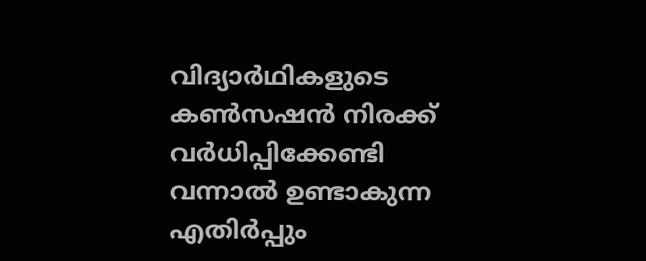വിദ്യാർഥികളുടെ കൺസഷൻ നിരക്ക് വർധിപ്പിക്കേണ്ടി വന്നാൽ ഉണ്ടാകുന്ന എതിർപ്പും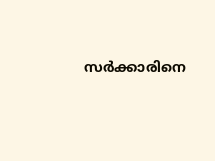സർക്കാരിനെ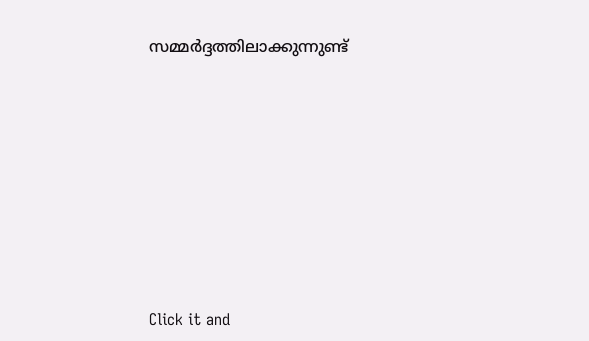സമ്മർദ്ദത്തിലാക്കുന്നുണ്ട്












Click it and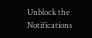Unblock the Notifications